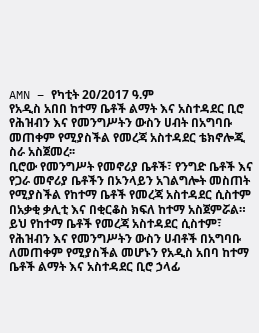AMN – የካቲት 20/2017 ዓ.ም
የአዲስ አበበ ከተማ ቤቶች ልማት እና አስተዳደር ቢሮ የሕዝብን እና የመንግሥትን ውስን ሀብት በአግባቡ መጠቀም የሚያስችል የመረጃ አስተዳደር ቴክኖሎጂ ስራ አስጀመረ፡፡
ቢሮው የመንግሥት የመኖሪያ ቤቶች፣ የንግድ ቤቶች እና የጋራ መኖሪያ ቤቶችን በኦንላይን አገልግሎት መስጠት የሚያስችል የከተማ ቤቶች የመረጃ አስተዳደር ሲስተም በአቃቂ ቃሊቲ እና በቂርቆስ ክፍለ ከተማ አስጀምሯል።
ይህ የከተማ ቤቶች የመረጃ አስተዳደር ሲስተም፣ የሕዝብን እና የመንግሥትን ውስን ሀብቶች በአግባቡ ለመጠቀም የሚያስችል መሆኑን የአዲስ አበባ ከተማ ቤቶች ልማት እና አስተዳደር ቢሮ ኃላፊ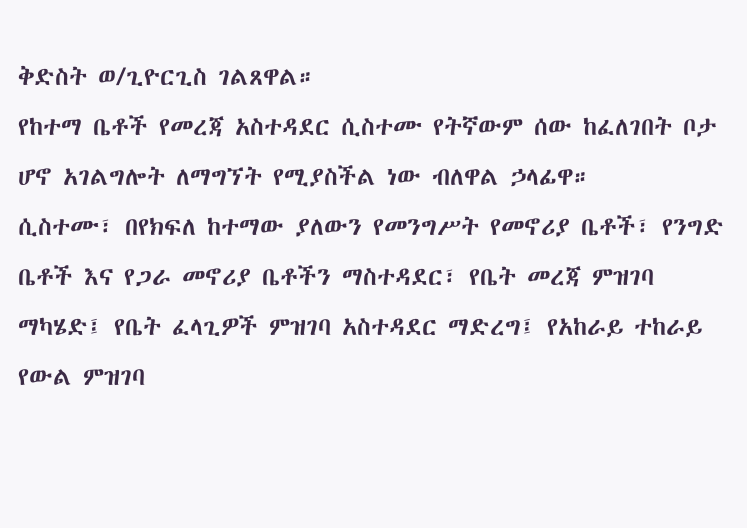ቅድስት ወ/ጊዮርጊስ ገልጸዋል።
የከተማ ቤቶች የመረጃ አስተዳደር ሲስተሙ የትኛውም ሰው ከፈለገበት ቦታ ሆኖ አገልግሎት ለማግኘት የሚያስችል ነው ብለዋል ኃላፊዋ።
ሲስተሙ፣ በየክፍለ ከተማው ያለውን የመንግሥት የመኖሪያ ቤቶች፣ የንግድ ቤቶች እና የጋራ መኖሪያ ቤቶችን ማስተዳደር፣ የቤት መረጃ ምዝገባ ማካሄድ፤ የቤት ፈላጊዎች ምዝገባ አስተዳደር ማድረግ፤ የአከራይ ተከራይ የውል ምዝገባ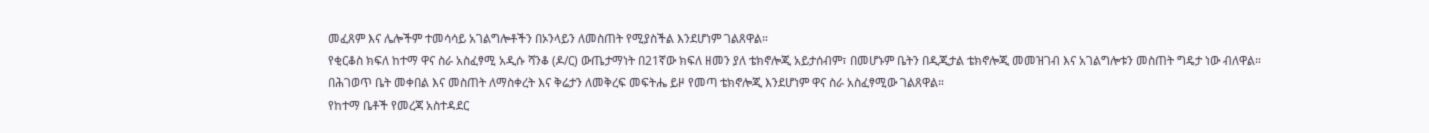መፈጸም እና ሌሎችም ተመሳሳይ አገልግሎቶችን በኦንላይን ለመስጠት የሚያስችል እንደሆነም ገልጸዋል።
የቂርቆስ ክፍለ ከተማ ዋና ስራ አስፈፃሚ አዲሱ ሻንቆ (ዶ/ር) ውጤታማነት በ21ኛው ክፍለ ዘመን ያለ ቴክኖሎጂ አይታሰብም፣ በመሆኑም ቤትን በዲጂታል ቴክኖሎጂ መመዝገብ እና አገልግሎቱን መስጠት ግዴታ ነው ብለዋል።
በሕገወጥ ቤት መቀበል እና መስጠት ለማስቀረት እና ቅሬታን ለመቅረፍ መፍትሔ ይዞ የመጣ ቴክኖሎጂ እንደሆነም ዋና ስራ አስፈፃሚው ገልጸዋል።
የከተማ ቤቶች የመረጃ አስተዳደር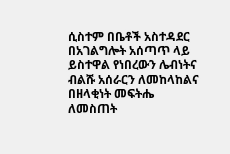ሲስተም በቤቶች አስተዳደር በአገልግሎት አሰጣጥ ላይ ይስተዋል የነበረውን ሌብነትና ብልሹ አሰራርን ለመከላከልና በዘላቂነት መፍትሔ ለመስጠት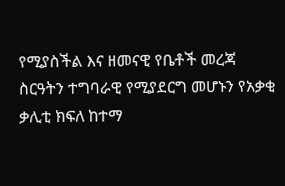የሚያስችል እና ዘመናዊ የቤቶች መረጃ ስርዓትን ተግባራዊ የሚያደርግ መሆኑን የአቃቂ ቃሊቲ ክፍለ ከተማ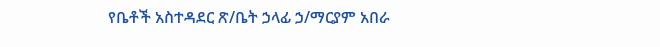የቤቶች አስተዳደር ጽ/ቤት ኃላፊ ኃ/ማርያም አበራ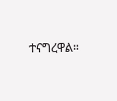ተናግረዋል።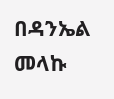በዳንኤል መላኩ